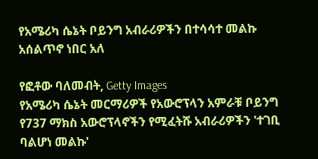የአሜሪካ ሴኔት ቦይንግ አብራሪዎችን በተሳሳተ መልኩ አሰልጥኖ ነበር አለ

የፎቶው ባለመብት, Getty Images
የአሜሪካ ሴኔት መርማሪዎች የአውሮፕላን አምራቹ ቦይንግ የ737 ማክስ አውሮፕላኖችን የሚፈትሹ አብራሪዎችን 'ተገቢ ባልሆነ መልኩ'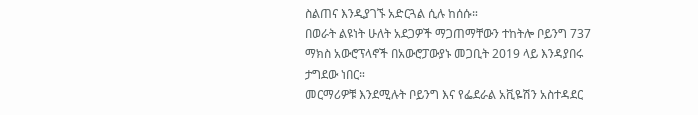ስልጠና እንዲያገኙ አድርጓል ሲሉ ከሰሱ።
በወራት ልዩነት ሁለት አደጋዎች ማጋጠማቸውን ተከትሎ ቦይንግ 737 ማክስ አውሮፕላኖች በአውሮፓውያኑ መጋቢት 2019 ላይ እንዳያበሩ ታግደው ነበር።
መርማሪዎቹ እንደሚሉት ቦይንግ እና የፌደራል አቪዬሽን አስተዳደር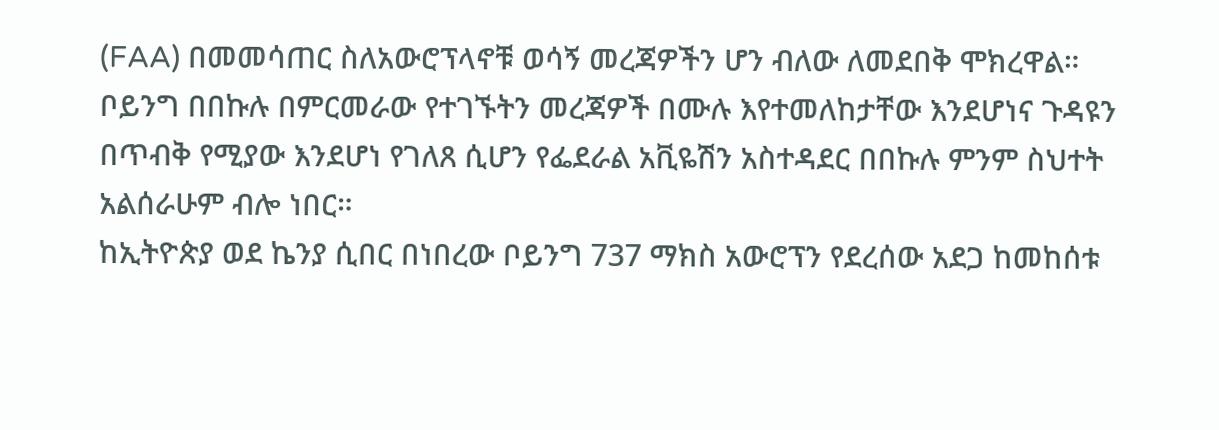(FAA) በመመሳጠር ስለአውሮፕላኖቹ ወሳኝ መረጃዎችን ሆን ብለው ለመደበቅ ሞክረዋል።
ቦይንግ በበኩሉ በምርመራው የተገኙትን መረጃዎች በሙሉ እየተመለከታቸው እንደሆነና ጉዳዩን በጥብቅ የሚያው እንደሆነ የገለጸ ሲሆን የፌደራል አቪዬሽን አስተዳደር በበኩሉ ምንም ስህተት አልሰራሁም ብሎ ነበር።
ከኢትዮጵያ ወደ ኬንያ ሲበር በነበረው ቦይንግ 737 ማክስ አውሮፕን የደረሰው አደጋ ከመከሰቱ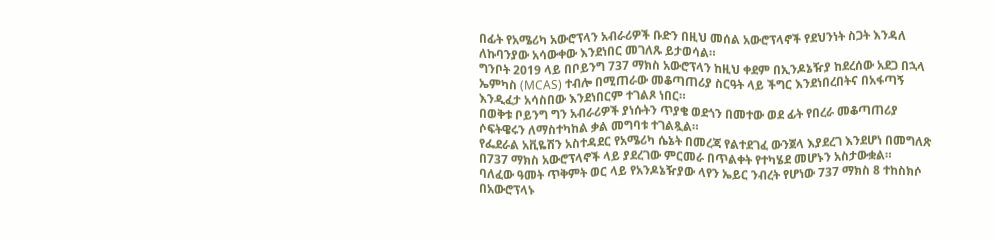በፊት የአሜሪካ አውሮፕላን አብራሪዎች ቡድን በዚህ መሰል አውሮፕላኖች የደህንነት ስጋት እንዳለ ለኩባንያው አሳውቀው እንደነበር መገለጹ ይታወሳል።
ግንቦት 2019 ላይ በቦይንግ 737 ማክስ አውሮፕላን ከዚህ ቀደም በኢንዶኔዥያ ከደረሰው አደጋ በኋላ ኤምካስ (MCAS) ተብሎ በሚጠራው መቆጣጠሪያ ስርዓት ላይ ችግር እንደነበረበትና በአፋጣኝ እንዲፈታ አሳስበው እንደነበርም ተገልጾ ነበር።
በወቅቱ ቦይንግ ግን አብራሪዎች ያነሱትን ጥያቄ ወደጎን በመተው ወደ ፊት የበረራ መቆጣጠሪያ ሶፍትዌሩን ለማስተካከል ቃል መግባቱ ተገልጿል።
የፌደራል አቪዬሽን አስተዳደር የአሜሪካ ሴኔት በመረጃ የልተደገፈ ውንጀላ እያደረገ እንደሆነ በመግለጽ በ737 ማክስ አውሮፕላኖች ላይ ያደረገው ምርመራ በጥልቀት የተካሄደ መሆኑን አስታውቋል።
ባለፈው ዓመት ጥቅምት ወር ላይ የአንዶኔዥያው ላየን ኤይር ንብረት የሆነው 737 ማክስ 8 ተከስክሶ በአውሮፕላኑ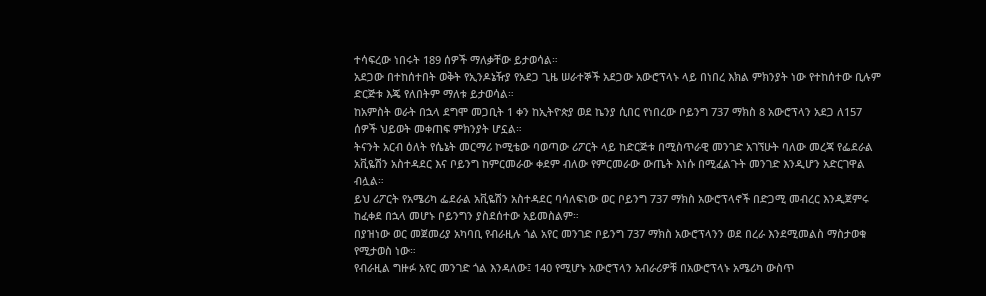ተሳፍረው ነበሩት 189 ሰዎች ማለቃቸው ይታወሳል።
አደጋው በተከሰተበት ወቅት የኢንዶኔዥያ የአደጋ ጊዜ ሠራተኞች አደጋው አውሮፕላኑ ላይ በነበረ እክል ምክንያት ነው የተከሰተው ቢሉም ድርጅቱ እጄ የለበትም ማለቱ ይታወሳል።
ከአምስት ወራት በኋላ ደግሞ መጋቢት 1 ቀን ከኢትዮጵያ ወደ ኬንያ ሲበር የነበረው ቦይንግ 737 ማክስ 8 አውሮፕላን አደጋ ለ157 ሰዎች ህይወት መቀጠፍ ምክንያት ሆኗል።
ትናንት አርብ ዕለት የሴኔት መርማሪ ኮሚቴው ባወጣው ሪፖርት ላይ ከድርጅቱ በሚስጥራዊ መንገድ አገኘሁት ባለው መረጃ የፌደራል አቪዬሽን አስተዳደር እና ቦይንግ ከምርመራው ቀደም ብለው የምርመራው ውጤት እነሱ በሚፈልጉት መንገድ እንዲሆን አድርገዋል ብሏል።
ይህ ሪፖርት የአሜሪካ ፌደራል አቪዬሽን አስተዳደር ባሳለፍነው ወር ቦይንግ 737 ማክስ አውሮፕላኖች በድጋሚ መብረር እንዲጀምሩ ከፈቀደ በኋላ መሆኑ ቦይንግን ያስደሰተው አይመስልም።
በያዝነው ወር መጀመሪያ አካባቢ የብራዚሉ ጎል አየር መንገድ ቦይንግ 737 ማክስ አውሮፕላንን ወደ በረራ እንደሚመልስ ማስታወቁ የሚታወስ ነው።
የብራዚል ግዙፉ አየር መንገድ ጎል እንዳለው፤ 140 የሚሆኑ አውሮፕላን አብራሪዎቹ በአውሮፕላኑ አሜሪካ ውስጥ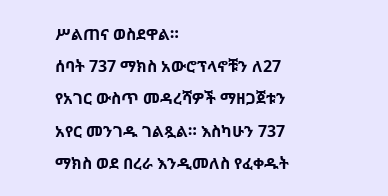ሥልጠና ወስደዋል።
ሰባት 737 ማክስ አውሮፕላኖቹን ለ27 የአገር ውስጥ መዳረሻዎች ማዘጋጀቱን አየር መንገዱ ገልጿል። እስካሁን 737 ማክስ ወደ በረራ እንዲመለስ የፈቀዱት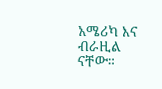አሜሪካ እና ብራዚል ናቸው።